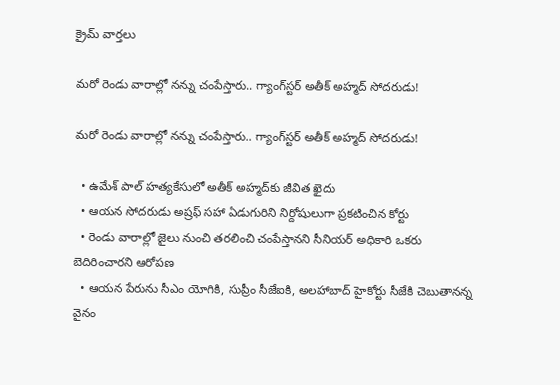క్రైమ్ వార్తలు

మరో రెండు వారాల్లో నన్ను చంపేస్తారు.. గ్యాంగ్‌స్టర్ అతీక్ అహ్మద్ సోదరుడు!

మరో రెండు వారాల్లో నన్ను చంపేస్తారు.. గ్యాంగ్‌స్టర్ అతీక్ అహ్మద్ సోదరుడు!

  • ఉమేశ్ పాల్ హత్యకేసులో అతీక్ అహ్మద్‌కు జీవిత ఖైదు
  • ఆయన సోదరుడు అష్రఫ్ సహా ఏడుగురిని నిర్దోషులుగా ప్రకటించిన కోర్టు
  • రెండు వారాల్లో జైలు నుంచి తరలించి చంపేస్తానని సీనియర్ అధికారి ఒకరు బెదిరించారని ఆరోపణ
  • ఆయన పేరును సీఎం యోగికి, సుప్రీం సీజేఐకి, అలహాబాద్ హైకోర్టు సీజేకి చెబుతానన్న వైనం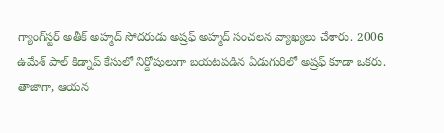గ్యాంగ్‌స్టర్ అతీక్ అహ్మద్ సోదరుడు అష్రఫ్ అహ్మద్ సంచలన వ్యాఖ్యలు చేశారు. 2006 ఉమేశ్ పాల్ కిడ్నాప్ కేసులో నిర్దోషులుగా బయటపడిన ఏడుగురిలో అష్రఫ్ కూడా ఒకరు. తాజాగా, ఆయన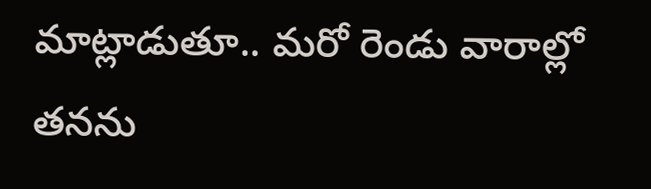మాట్లాడుతూ.. మరో రెండు వారాల్లో తనను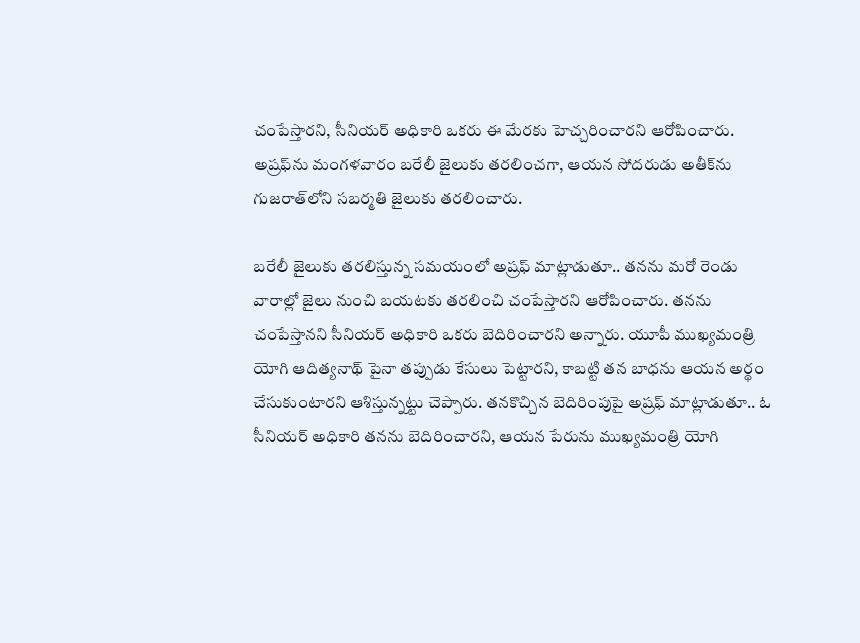చంపేస్తారని, సీనియర్ అధికారి ఒకరు ఈ మేరకు హెచ్చరించారని ఆరోపించారు. అష్రఫ్‌ను మంగళవారం బరేలీ జైలుకు తరలించగా, ఆయన సోదరుడు అతీక్‌ను గుజరాత్‌లోని సబర్మతి జైలుకు తరలించారు.

బరేలీ జైలుకు తరలిస్తున్న సమయంలో అష్రఫ్ మాట్లాడుతూ.. తనను మరో రెండు వారాల్లో జైలు నుంచి బయటకు తరలించి చంపేస్తారని ఆరోపించారు. తనను చంపేస్తానని సీనియర్ అధికారి ఒకరు బెదిరించారని అన్నారు. యూపీ ముఖ్యమంత్రి యోగి ఆదిత్యనాథ్ పైనా తప్పుడు కేసులు పెట్టారని, కాబట్టి తన బాధను ఆయన అర్థం చేసుకుంటారని ఆశిస్తున్నట్టు చెప్పారు. తనకొచ్చిన బెదిరింపుపై అష్రఫ్ మాట్లాడుతూ.. ఓ సీనియర్ అధికారి తనను బెదిరించారని, ఆయన పేరును ముఖ్యమంత్రి యోగి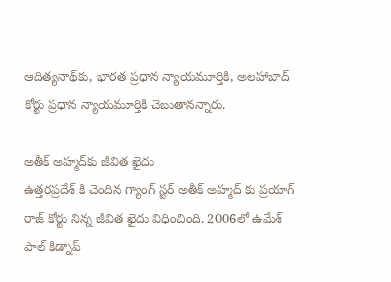ఆదిత్యనాథ్‌కు, భారత ప్రధాన న్యాయమూర్తికి, అలహాబాద్ కోర్టు ప్రధాన న్యాయమూర్తికి చెబుతానన్నారు.

అతీక్ అహ్మద్‌కు జీవిత ఖైదు
ఉత్తరప్రదేశ్ కి చెందిన గ్యాంగ్ స్టర్ అతీక్ అహ్మద్ కు ప్రయాగ్ రాజ్ కోర్టు నిన్న జీవిత ఖైదు విధించింది. 2006లో ఉమేశ్ పాల్ కిడ్నాప్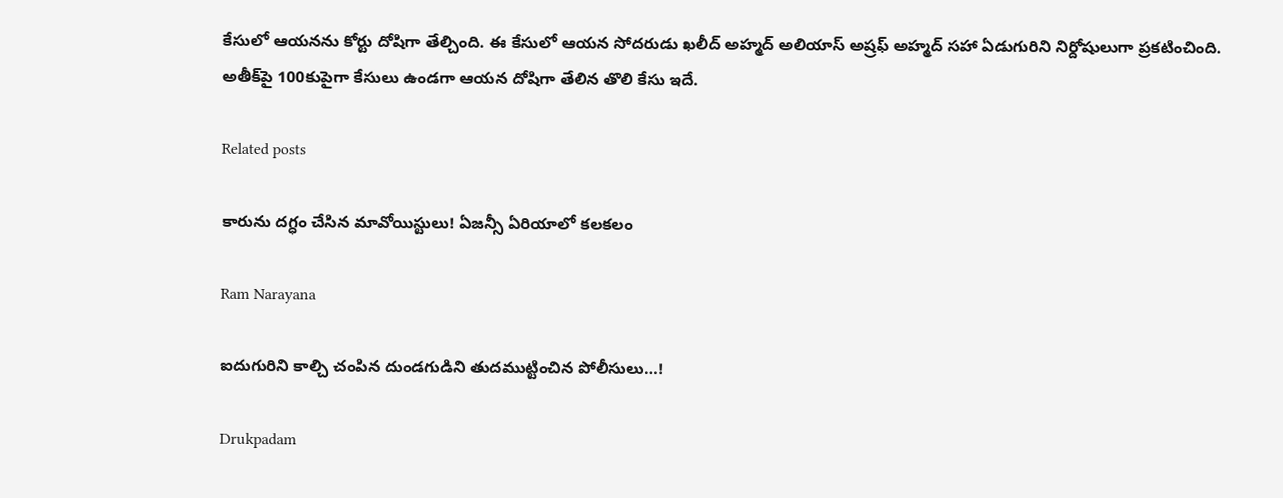కేసులో ఆయనను కోర్టు దోషిగా తేల్చింది. ఈ కేసులో ఆయన సోదరుడు ఖలీద్ అహ్మద్ అలియాస్ అష్రఫ్ అహ్మద్ సహా ఏడుగురిని నిర్దోషులుగా ప్రకటించింది. అతీక్‌పై 100కుపైగా కేసులు ఉండగా ఆయన దోషిగా తేలిన తొలి కేసు ఇదే.

Related posts

కారును దగ్ధం చేసిన మావోయిస్టులు! ఏజన్సీ ఏరియాలో కలకలం

Ram Narayana

ఐదుగురిని కాల్చి చంపిన దుండగుడిని తుదముట్టించిన పోలీసులు…!

Drukpadam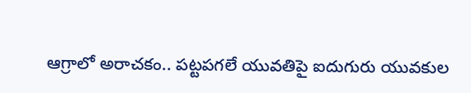ఆగ్రాలో అరాచకం.. పట్టపగలే యువతిపై ఐదుగురు యువకుల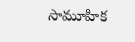సామూహిక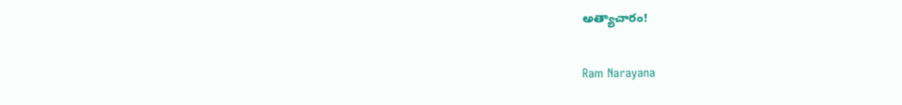అత్యాచారం!

Ram Narayana